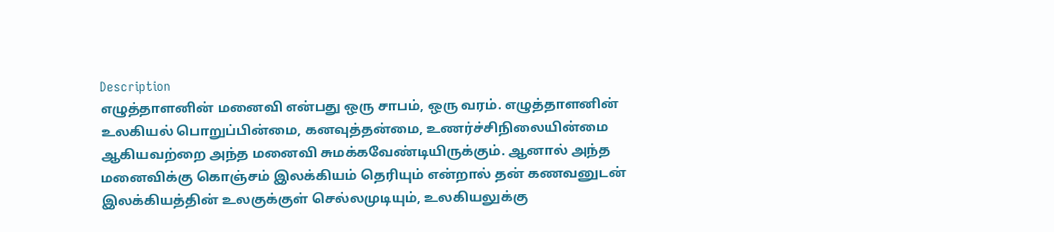Description
எழுத்தாளனின் மனைவி என்பது ஒரு சாபம், ஒரு வரம். எழுத்தாளனின் உலகியல் பொறுப்பின்மை, கனவுத்தன்மை, உணர்ச்சிநிலையின்மை ஆகியவற்றை அந்த மனைவி சுமக்கவேண்டியிருக்கும். ஆனால் அந்த மனைவிக்கு கொஞ்சம் இலக்கியம் தெரியும் என்றால் தன் கணவனுடன் இலக்கியத்தின் உலகுக்குள் செல்லமுடியும், உலகியலுக்கு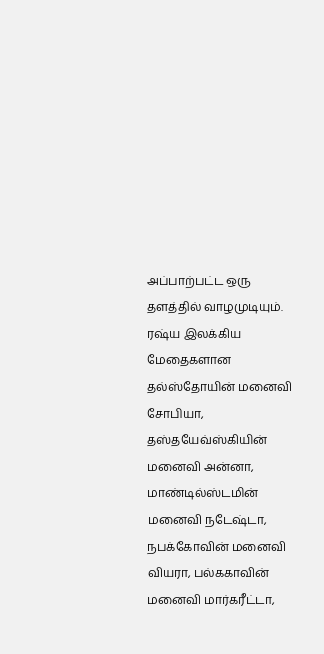அப்பாற்பட்ட ஒரு தளத்தில் வாழமுடியும்.
ரஷ்ய இலக்கிய மேதைகளான தல்ஸ்தோயின் மனைவி சோபியா, தஸ்தயேவ்ஸ்கியின் மனைவி அன்னா, மாண்டில்ஸ்டமின் மனைவி நடேஷ்டா, நபக்கோவின் மனைவி வியரா, பல்ககாவின் மனைவி மார்கரீட்டா,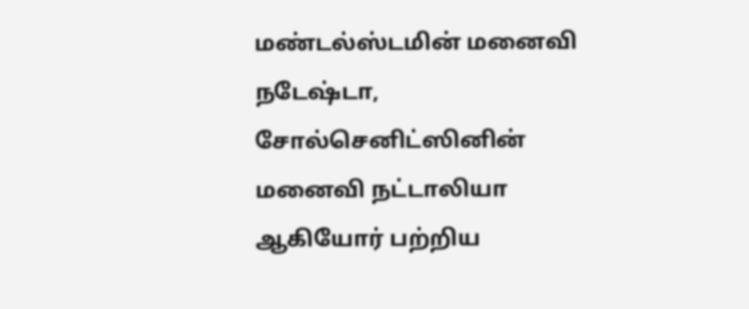மண்டல்ஸ்டமின் மனைவி நடேஷ்டா, சோல்செனிட்ஸினின் மனைவி நட்டாலியா ஆகியோர் பற்றிய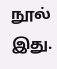நூல் இது.